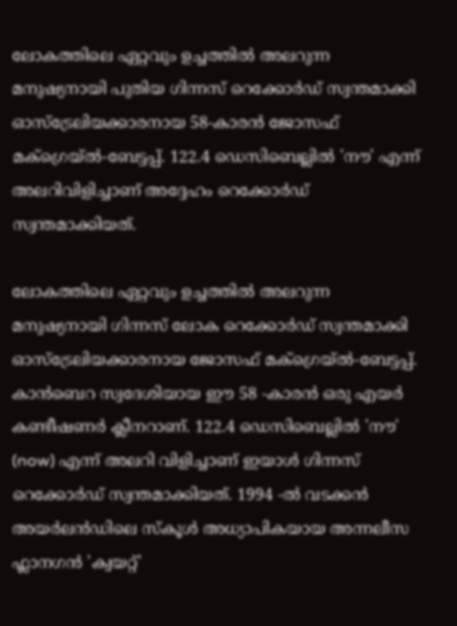ലോകത്തിലെ ഏറ്റവും ഉച്ചത്തിൽ അലറുന്ന മനുഷ്യനായി പുതിയ ഗിന്നസ് റെക്കോർഡ് സ്വന്തമാക്കി ഓസ്‌ട്രേലിയക്കാരനായ 58-കാരൻ ജോസഫ് മക്ഗ്രെയ്ൽ-ബേട്ടപ്പ്. 122.4 ഡെസിബെല്ലിൽ 'നൗ' എന്ന് അലറിവിളിച്ചാണ് അദ്ദേഹം റെക്കോര്‍ഡ് സ്വന്തമാക്കിയത്.

ലോകത്തിലെ ഏറ്റവും ഉച്ചത്തിൽ അലറുന്ന മനുഷ്യനായി ഗിന്നസ് ലോക റെക്കോർഡ് സ്വന്തമാക്കി ഓസ്‌ട്രേലിയക്കാരനായ ജോസഫ് മക്ഗ്രെയ്ൽ-ബേട്ടപ്പ്. കാൻബെറ സ്വദേശിയായ ഈ 58 -കാരൻ ഒരു എയർ കണ്ടീഷണർ ക്ലീനറാണ്. 122.4 ഡെസിബെല്ലിൽ 'നൗ' (now) എന്ന് അലറി വിളിച്ചാണ് ഇയാൾ ഗിന്നസ് റെക്കോർഡ് സ്വന്തമാക്കിയത്. 1994 -ൽ വടക്കൻ അയർലൻഡിലെ സ്കൂൾ അധ്യാപികയായ അന്നലീസ ഫ്ലാനഗൻ 'ക്വയറ്റ്'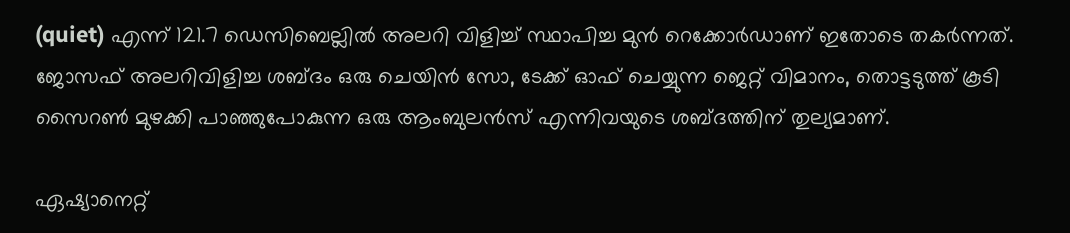(quiet) എന്ന് 121.7 ഡെസിബെല്ലിൽ അലറി വിളിച്ച് സ്ഥാപിച്ച മുൻ റെക്കോർഡാണ് ഇതോടെ തകർന്നത്. ജോസഫ് അലറിവിളിച്ച ശബ്ദം ഒരു ചെയിൻ സോ, ടേക്ക് ഓഫ് ചെയ്യുന്ന ജെറ്റ് വിമാനം, തൊട്ടടുത്ത് കൂടി സൈറൺ മുഴക്കി പാഞ്ഞുപോകുന്ന ഒരു ആംബുലൻസ് എന്നിവയുടെ ശബ്ദത്തിന് തുല്യമാണ്.

ഏഷ്യാനെറ്റ്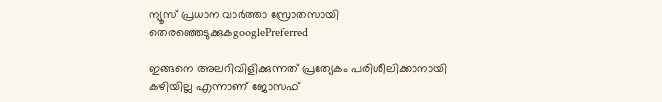ന്യൂസ് പ്രധാന വാർത്താ സ്രോതസായി തെരഞ്ഞെടുക്കുകgooglePreferred

ഇങ്ങനെ അലറിവിളിക്കുന്നത് പ്രത്യേകം പരിശീലിക്കാനായി കഴിയില്ല എന്നാണ് ജോസഫ്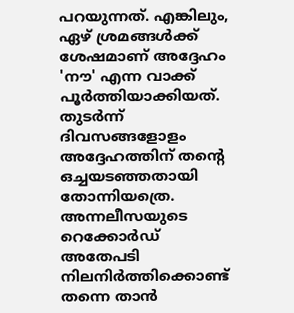പറയുന്നത്. എങ്കിലും, ഏഴ് ശ്രമങ്ങൾക്ക് ശേഷമാണ് അദ്ദേഹം 'നൗ' എന്ന വാക്ക് പൂർത്തിയാക്കിയത്. തുടർന്ന് ദിവസങ്ങളോളം അദ്ദേഹത്തിന് തന്റെ ഒച്ചയടഞ്ഞതായി തോന്നിയത്രെ. അന്നലീസയുടെ റെക്കോർഡ് അതേപടി നിലനിർത്തിക്കൊണ്ട് തന്നെ താൻ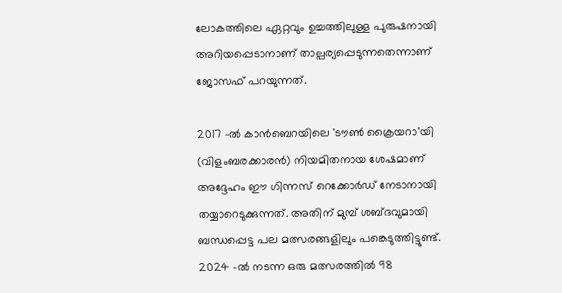ലോകത്തിലെ ഏറ്റവും ഉച്ചത്തിലുള്ള പുരുഷനായി അറിയപ്പെടാനാണ് താല്പര്യപ്പെടുന്നതെന്നാണ് ജോസഫ് പറയുന്നത്.

2017 -ൽ കാൻബെറയിലെ 'ടൗൺ ക്രൈയറാ'യി (വിളംബരക്കാരൻ) നിയമിതനായ ശേഷമാണ് അദ്ദേഹം ഈ ഗിന്നസ് റെക്കോർഡ് നേടാനായി തയ്യാറെടുക്കുന്നത്. അതിന് മുമ്പ് ശബ്ദവുമായി ബന്ധപ്പെട്ട പല മത്സരങ്ങളിലും പങ്കെടുത്തിട്ടുണ്ട്. 2024 -ൽ നടന്ന ഒരു മത്സരത്തിൽ 98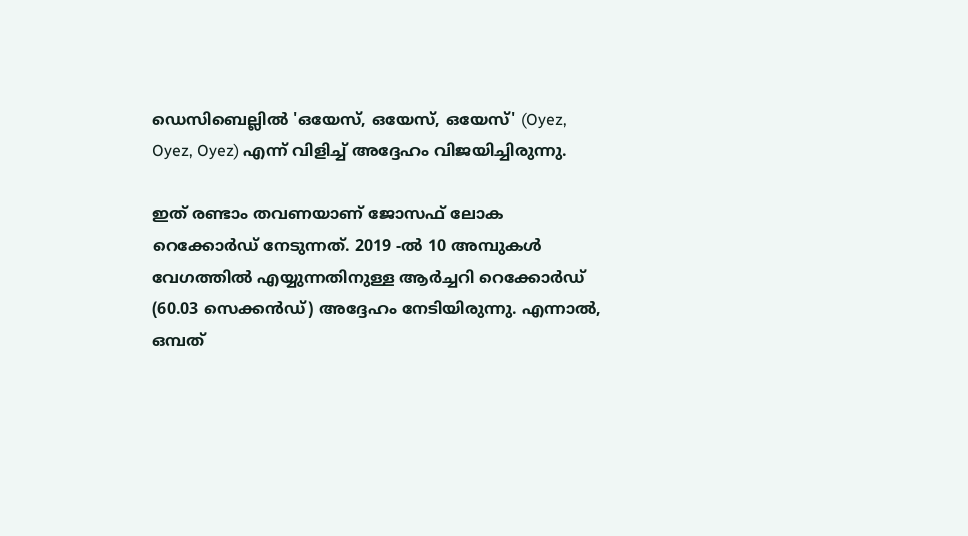ഡെസിബെല്ലിൽ 'ഒയേസ്, ഒയേസ്, ഒയേസ്' (Oyez, Oyez, Oyez) എന്ന് വിളിച്ച് അദ്ദേഹം വിജയിച്ചിരുന്നു.

ഇത് രണ്ടാം തവണയാണ് ജോസഫ് ലോക റെക്കോർഡ് നേടുന്നത്. 2019 -ൽ 10 അമ്പുകൾ വേഗത്തിൽ എയ്യുന്നതിനുള്ള ആർച്ചറി റെക്കോർഡ് (60.03 സെക്കൻഡ്) അദ്ദേഹം നേടിയിരുന്നു. എന്നാൽ, ഒമ്പത്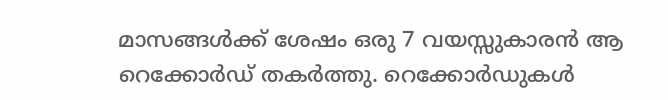മാസങ്ങൾക്ക് ശേഷം ഒരു 7 വയസ്സുകാരൻ ആ റെക്കോർഡ് തകർത്തു. റെക്കോർഡുകൾ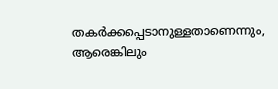തകർക്കപ്പെടാനുള്ളതാണെന്നും, ആരെങ്കിലും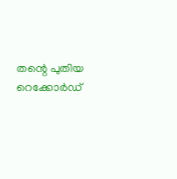തന്റെ പുതിയ റെക്കോർഡ്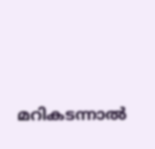മറികടന്നാൽ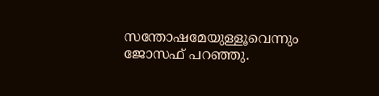സന്തോഷമേയുള്ളൂവെന്നും ജോസഫ് പറഞ്ഞു.